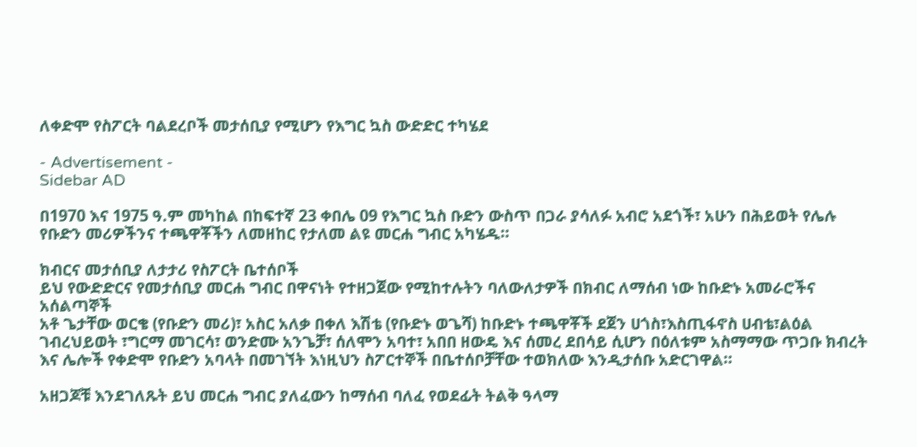ለቀድሞ የስፖርት ባልደረቦች መታሰቢያ የሚሆን የእግር ኳስ ውድድር ተካሄደ

- Advertisement -
Sidebar AD

በ1970 እና 1975 ዓ.ም መካከል በከፍተኛ 23 ቀበሌ 09 የእግር ኳስ ቡድን ውስጥ በጋራ ያሳለፉ አብሮ አደጎች፣ አሁን በሕይወት የሌሉ የቡድን መሪዎችንና ተጫዋቾችን ለመዘከር የታለመ ልዩ መርሐ ግብር አካሄዱ።

ክብርና መታሰቢያ ለታታሪ የስፖርት ቤተሰቦች
ይህ የውድድርና የመታሰቢያ መርሐ ግብር በዋናነት የተዘጋጀው የሚከተሉትን ባለውለታዎች በክብር ለማሰብ ነው ከቡድኑ አመራሮችና አሰልጣኞች
አቶ ጌታቸው ወርቄ (የቡድን መሪ)፣ አስር አለቃ በቀለ እሽቴ (የቡድኑ ወጌሻ) ከቡድኑ ተጫዋቾች ደጀን ሀጎስ፣እስጢፋኖስ ሀብቴ፣ልዕል ገብረህይወት ፣ግርማ መገርሳ፣ ወንድሙ አንጌቻ፣ ሰለሞን አባተ፣ አበበ ዘውዴ እና ሰመረ ደበሳይ ሲሆን በዕለቱም አስማማው ጥጋቡ ክብረት እና ሌሎች የቀድሞ የቡድን አባላት በመገኘት እነዚህን ስፖርተኞች በቤተሰቦቻቸው ተወክለው እንዲታሰቡ አድርገዋል።

አዘጋጆቹ እንደገለጹት ይህ መርሐ ግብር ያለፈውን ከማሰብ ባለፈ የወደፊት ትልቅ ዓላማ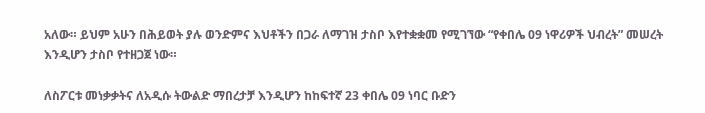አለው። ይህም አሁን በሕይወት ያሉ ወንድምና እህቶችን በጋራ ለማገዝ ታስቦ እየተቋቋመ የሚገኘው “የቀበሌ 09 ነዋሪዎች ህብረት” መሠረት እንዲሆን ታስቦ የተዘጋጀ ነው።

ለስፖርቱ መነቃቃትና ለአዲሱ ትውልድ ማበረታቻ እንዲሆን ከከፍተኛ 23 ቀበሌ 09 ነባር ቡድን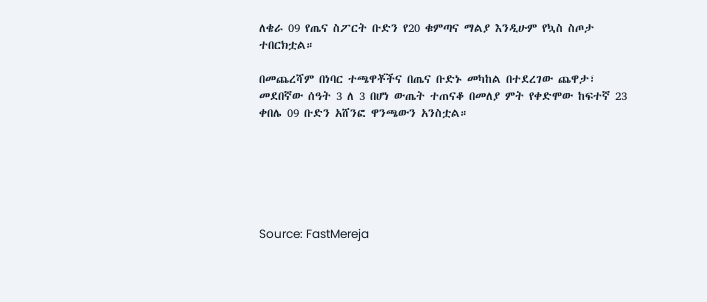ለቄራ 09 የጤና ስፖርት ቡድን የ20 ቁምጣና ማልያ እንዲሁም የኳስ ስጦታ ተበርክቷል።

በመጨረሻም በነባር ተጫዋቾችና በጤና ቡድኑ መካከል በተደረገው ጨዋታ፣ መደበኛው ሰዓት 3 ለ 3 በሆነ ውጤት ተጠናቆ በመለያ ምት የቀድሞው ከፍተኛ 23 ቀበሌ 09 ቡድን አሸንፎ ዋንጫውን አንስቷል።






Source: FastMereja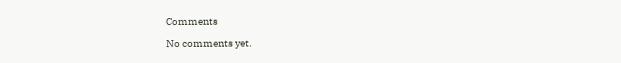Comments

No comments yet.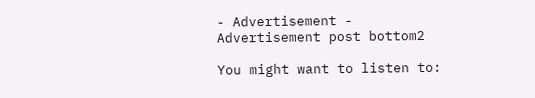- Advertisement -
Advertisement post bottom2

You might want to listen to: